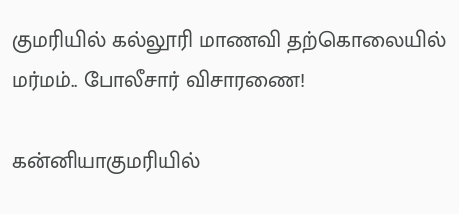குமரியில் கல்லூரி மாணவி தற்கொலையில் மர்மம்.. போலீசார் விசாரணை!

கன்னியாகுமரியில்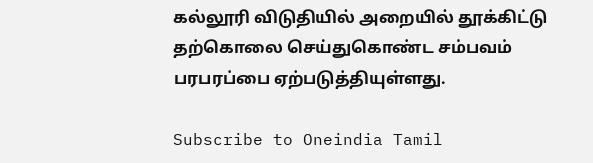கல்லூரி விடுதியில் அறையில் தூக்கிட்டு தற்கொலை செய்துகொண்ட சம்பவம் பரபரப்பை ஏற்படுத்தியுள்ளது.

Subscribe to Oneindia Tamil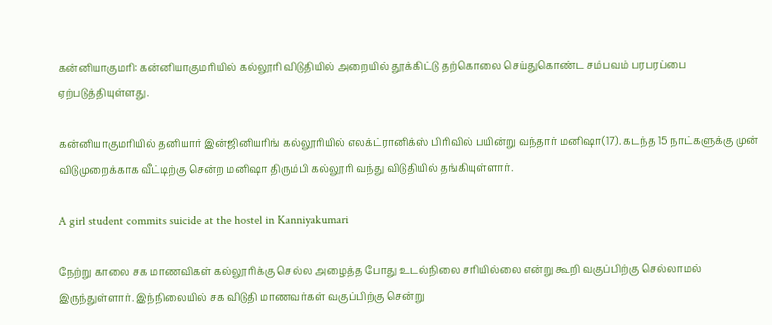கன்னியாகுமரி: கன்னியாகுமரியில் கல்லூரி விடுதியில் அறையில் தூக்கிட்டு தற்கொலை செய்துகொண்ட சம்பவம் பரபரப்பை ஏற்படுத்தியுள்ளது.

கன்னியாகுமரியில் தனியார் இன்ஜினியரிங் கல்லூரியில் எலக்ட்ரானிக்ஸ் பிரிவில் பயின்று வந்தார் மனிஷா(17). கடந்த 15 நாட்களுக்கு முன் விடுமுறைக்காக வீட்டிற்கு சென்ற மனிஷா திரும்பி கல்லூரி வந்து விடுதியில் தங்கியுள்ளார்.

A girl student commits suicide at the hostel in Kanniyakumari

நேற்று காலை சக மாணவிகள் கல்லூரிக்கு செல்ல அழைத்த போது உடல்நிலை சரியில்லை என்று கூறி வகுப்பிற்கு செல்லாமல் இருந்துள்ளார். இந்நிலையில் சக விடுதி மாணவர்கள் வகுப்பிற்கு சென்று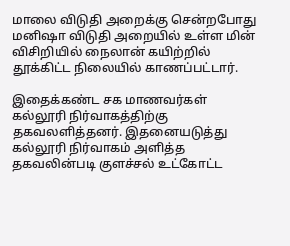மாலை விடுதி அறைக்கு சென்றபோது மனிஷா விடுதி அறையில் உள்ள மின் விசிறியில் நைலான் கயிற்றில் தூக்கிட்ட நிலையில் காணப்பட்டார்.

இதைக்கண்ட சக மாணவர்கள் கல்லூரி நிர்வாகத்திற்கு தகவலளித்தனர். இதனையடுத்து கல்லூரி நிர்வாகம் அளித்த தகவலின்படி குளச்சல் உட்கோட்ட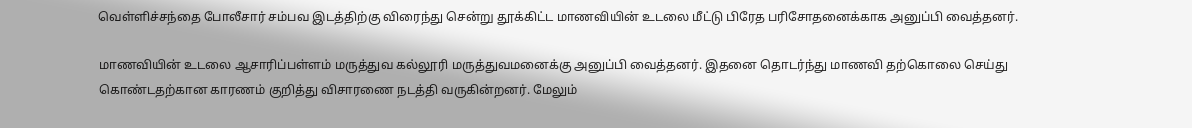வெள்ளிச்சந்தை போலீசார் சம்பவ இடத்திற்கு விரைந்து சென்று தூக்கிட்ட மாணவியின் உடலை மீட்டு பிரேத பரிசோதனைக்காக அனுப்பி வைத்தனர்.

மாணவியின் உடலை ஆசாரிப்பள்ளம் மருத்துவ கல்லூரி மருத்துவமனைக்கு அனுப்பி வைத்தனர். இதனை தொடர்ந்து மாணவி தற்கொலை செய்து கொண்டதற்கான காரணம் குறித்து விசாரணை நடத்தி வருகின்றனர். மேலும்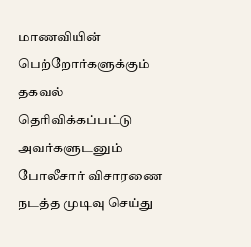மாணவியின் பெற்றோர்களுக்கும் தகவல் தெரிவிக்கப்பட்டு அவர்களுடனும் போலீசார் விசாரணை நடத்த முடிவு செய்து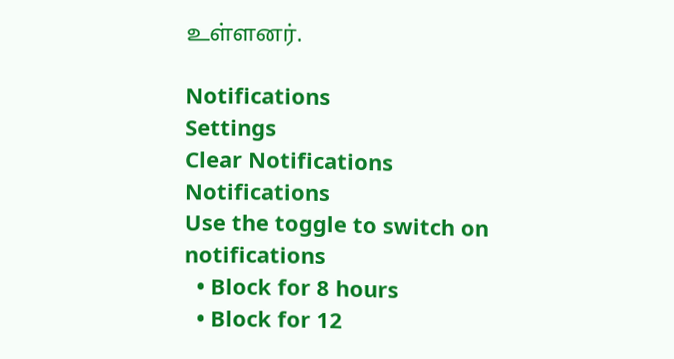உள்ளனர்.

Notifications
Settings
Clear Notifications
Notifications
Use the toggle to switch on notifications
  • Block for 8 hours
  • Block for 12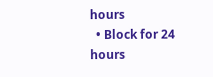hours
  • Block for 24 hours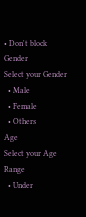• Don't block
Gender
Select your Gender
  • Male
  • Female
  • Others
Age
Select your Age Range
  • Under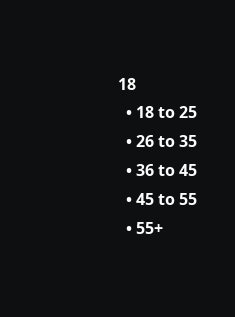18
  • 18 to 25
  • 26 to 35
  • 36 to 45
  • 45 to 55
  • 55+